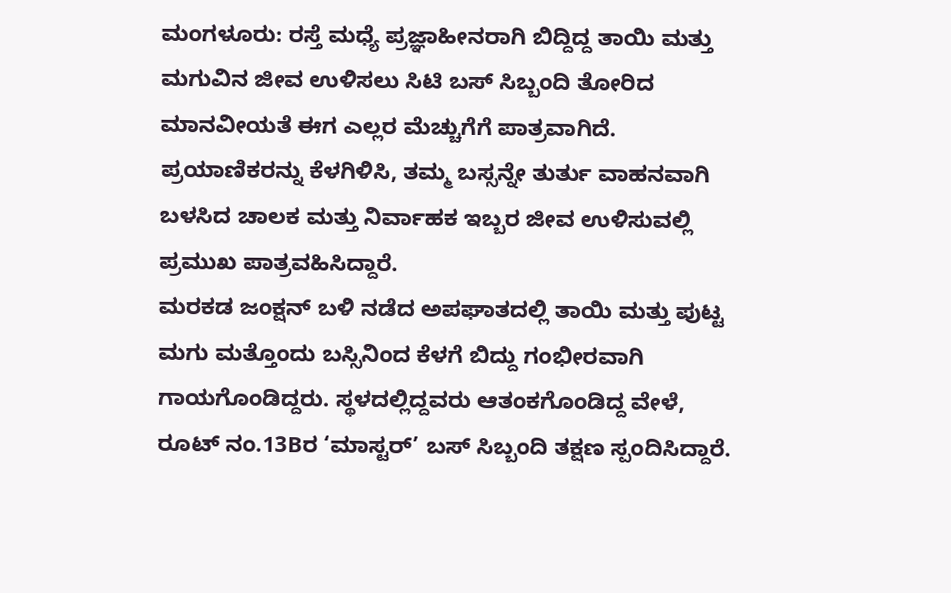ಮಂಗಳೂರು: ರಸ್ತೆ ಮಧ್ಯೆ ಪ್ರಜ್ಞಾಹೀನರಾಗಿ ಬಿದ್ದಿದ್ದ ತಾಯಿ ಮತ್ತು ಮಗುವಿನ ಜೀವ ಉಳಿಸಲು ಸಿಟಿ ಬಸ್ ಸಿಬ್ಬಂದಿ ತೋರಿದ ಮಾನವೀಯತೆ ಈಗ ಎಲ್ಲರ ಮೆಚ್ಚುಗೆಗೆ ಪಾತ್ರವಾಗಿದೆ. ಪ್ರಯಾಣಿಕರನ್ನು ಕೆಳಗಿಳಿಸಿ, ತಮ್ಮ ಬಸ್ಸನ್ನೇ ತುರ್ತು ವಾಹನವಾಗಿ ಬಳಸಿದ ಚಾಲಕ ಮತ್ತು ನಿರ್ವಾಹಕ ಇಬ್ಬರ ಜೀವ ಉಳಿಸುವಲ್ಲಿ ಪ್ರಮುಖ ಪಾತ್ರವಹಿಸಿದ್ದಾರೆ.
ಮರಕಡ ಜಂಕ್ಷನ್ ಬಳಿ ನಡೆದ ಅಪಘಾತದಲ್ಲಿ ತಾಯಿ ಮತ್ತು ಪುಟ್ಟ ಮಗು ಮತ್ತೊಂದು ಬಸ್ಸಿನಿಂದ ಕೆಳಗೆ ಬಿದ್ದು ಗಂಭೀರವಾಗಿ ಗಾಯಗೊಂಡಿದ್ದರು. ಸ್ಥಳದಲ್ಲಿದ್ದವರು ಆತಂಕಗೊಂಡಿದ್ದ ವೇಳೆ, ರೂಟ್ ನಂ.13Bರ ‘ಮಾಸ್ಟರ್’ ಬಸ್ ಸಿಬ್ಬಂದಿ ತಕ್ಷಣ ಸ್ಪಂದಿಸಿದ್ದಾರೆ.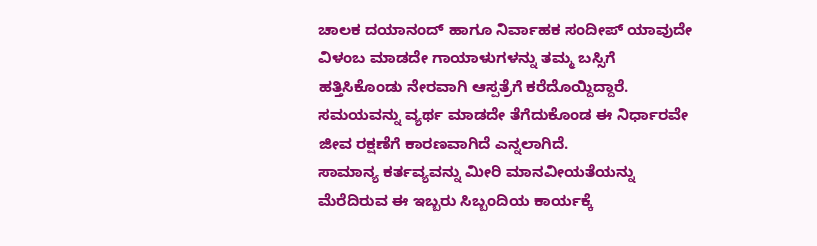ಚಾಲಕ ದಯಾನಂದ್ ಹಾಗೂ ನಿರ್ವಾಹಕ ಸಂದೀಪ್ ಯಾವುದೇ ವಿಳಂಬ ಮಾಡದೇ ಗಾಯಾಳುಗಳನ್ನು ತಮ್ಮ ಬಸ್ಸಿಗೆ ಹತ್ತಿಸಿಕೊಂಡು ನೇರವಾಗಿ ಆಸ್ಪತ್ರೆಗೆ ಕರೆದೊಯ್ದಿದ್ದಾರೆ. ಸಮಯವನ್ನು ವ್ಯರ್ಥ ಮಾಡದೇ ತೆಗೆದುಕೊಂಡ ಈ ನಿರ್ಧಾರವೇ ಜೀವ ರಕ್ಷಣೆಗೆ ಕಾರಣವಾಗಿದೆ ಎನ್ನಲಾಗಿದೆ.
ಸಾಮಾನ್ಯ ಕರ್ತವ್ಯವನ್ನು ಮೀರಿ ಮಾನವೀಯತೆಯನ್ನು ಮೆರೆದಿರುವ ಈ ಇಬ್ಬರು ಸಿಬ್ಬಂದಿಯ ಕಾರ್ಯಕ್ಕೆ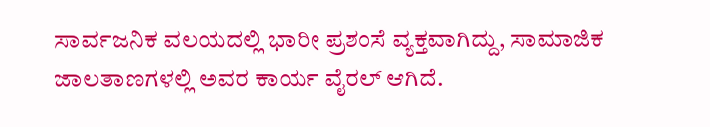ಸಾರ್ವಜನಿಕ ವಲಯದಲ್ಲಿ ಭಾರೀ ಪ್ರಶಂಸೆ ವ್ಯಕ್ತವಾಗಿದ್ದು, ಸಾಮಾಜಿಕ ಜಾಲತಾಣಗಳಲ್ಲಿ ಅವರ ಕಾರ್ಯ ವೈರಲ್ ಆಗಿದೆ.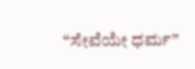“ಸೇವೆಯೇ ಧರ್ಮ”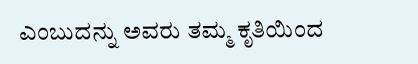ಎಂಬುದನ್ನು ಅವರು ತಮ್ಮ ಕೃತಿಯಿಂದ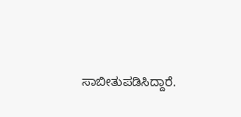ಸಾಬೀತುಪಡಿಸಿದ್ದಾರೆ.